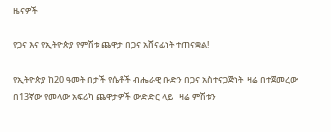ዜናዎች

የጋና እና የኢትዮጵያ የምሽቱ ጨዋታ በጋና አሸናፊነት ተጠናቋል!

የኢትዮጵያ ከ20 ዓመት በታች የሴቶች ብሔራዊ ቡድን በጋና አስተናጋጅነት  ዛሬ በተጀመረው በ13ኛው የመላው አፍሪካ ጨዋታዎች ውድድር ላይ   ዛሬ ምሽቱን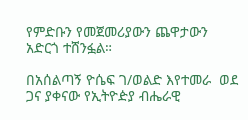የምድቡን የመጀመሪያውን ጨዋታውን አድርጎ ተሸንፏል።

በአሰልጣኝ ዮሴፍ ገ/ወልድ እየተመራ  ወደ ጋና ያቀናው የኢትዮዽያ ብሔራዊ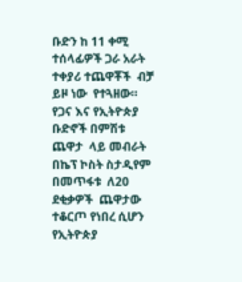ቡድን ከ 11 ቀሚ ተሰላፊዎች ጋራ አራት ተቀያሪ ተጨዋቾች  ብቻ ይዞ ነው  የተጓዘው።
የጋና እና የኢትዮጵያ  ቡድኖች በምሽቱ ጨዋታ  ላይ መብራት በኬፕ ኮስት ስታዲየም  በመጥፋቱ  ለ20 ደቂቃዎች  ጨዋታው ተቆርጦ የነበረ ሲሆን የኢትዮጵያ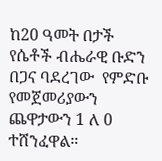ከ20 ዓመት በታች የሴቶች ብሔራዊ ቡድን በጋና ባደረገው  የምድቡ  የመጀመሪያውን ጨዋታውን 1 ለ 0 ተሸንፈዋል።